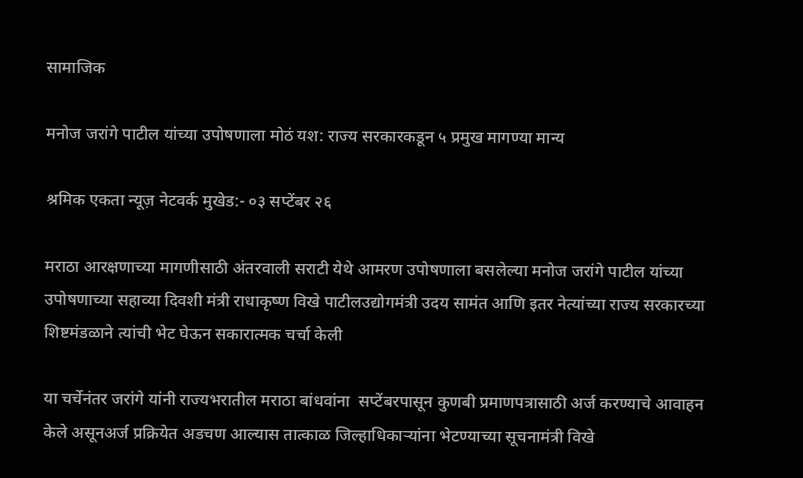सामाजिक

मनोज जरांगे पाटील यांच्या उपोषणाला मोठं यश: राज्य सरकारकडून ५ प्रमुख मागण्या मान्य

श्रमिक एकता न्यूज़ नेटवर्क मुखेड:- ०३ सप्टेंबर २६

मराठा आरक्षणाच्या मागणीसाठी अंतरवाली सराटी येथे आमरण उपोषणाला बसलेल्या मनोज जरांगे पाटील यांच्या उपोषणाच्या सहाव्या दिवशी मंत्री राधाकृष्ण विखे पाटीलउद्योगमंत्री उदय सामंत आणि इतर नेत्यांच्या राज्य सरकारच्या शिष्टमंडळाने त्यांची भेट घेऊन सकारात्मक चर्चा केली

या चर्चेनंतर जरांगे यांनी राज्यभरातील मराठा बांधवांना  सप्टेंबरपासून कुणबी प्रमाणपत्रासाठी अर्ज करण्याचे आवाहन केले असूनअर्ज प्रक्रियेत अडचण आल्यास तात्काळ जिल्हाधिकाऱ्यांना भेटण्याच्या सूचनामंत्री विखे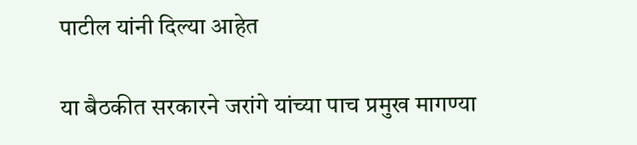पाटील यांनी दिल्या आहेत

या बैठकीत सरकारने जरांगे यांच्या पाच प्रमुख मागण्या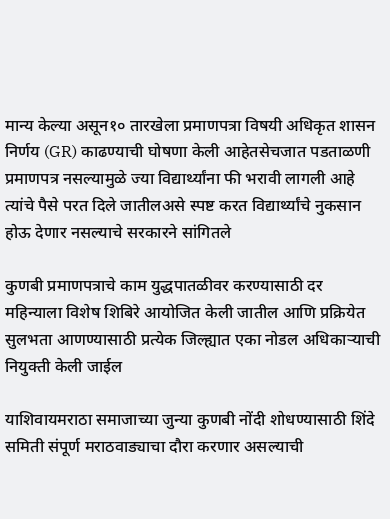मान्य केल्या असून१० तारखेला प्रमाणपत्रा विषयी अधिकृत शासन निर्णय (GR) काढण्याची घोषणा केली आहेतसेचजात पडताळणी प्रमाणपत्र नसल्यामुळे ज्या विद्यार्थ्यांना फी भरावी लागली आहे त्यांचे पैसे परत दिले जातीलअसे स्पष्ट करत विद्यार्थ्यांचे नुकसान होऊ देणार नसल्याचे सरकारने सांगितले

कुणबी प्रमाणपत्राचे काम युद्धपातळीवर करण्यासाठी दर महिन्याला विशेष शिबिरे आयोजित केली जातील आणि प्रक्रियेत सुलभता आणण्यासाठी प्रत्येक जिल्ह्यात एका नोडल अधिकाऱ्याची नियुक्ती केली जाईल

याशिवायमराठा समाजाच्या जुन्या कुणबी नोंदी शोधण्यासाठी शिंदे समिती संपूर्ण मराठवाड्याचा दौरा करणार असल्याची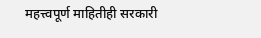महत्त्वपूर्ण माहितीही सरकारी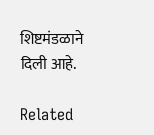शिष्टमंडळाने दिली आहे.

Related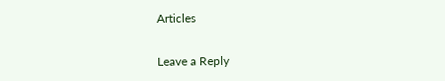Articles

Leave a Reply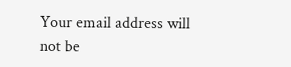Your email address will not be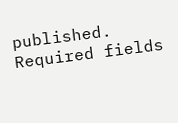published. Required fields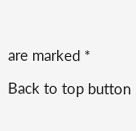are marked *

Back to top button